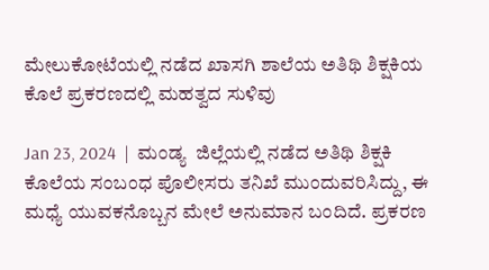ಮೇಲುಕೋಟೆಯಲ್ಲಿ ನಡೆದ ಖಾಸಗಿ ಶಾಲೆಯ ಅತಿಥಿ ಶಿಕ್ಷಕಿಯ ಕೊಲೆ ಪ್ರಕರಣದಲ್ಲಿ ಮಹತ್ವದ ಸುಳಿವು

Jan 23, 2024  |  ಮಂಡ್ಯ  ಜಿಲ್ಲೆಯಲ್ಲಿ ನಡೆದ ಅತಿಥಿ ಶಿಕ್ಷಕಿ ಕೊಲೆಯ ಸಂಬಂಧ ಪೊಲೀಸರು ತನಿಖೆ ಮುಂದುವರಿಸಿದ್ದು, ಈ ಮಧ್ಯೆ ಯುವಕನೊಬ್ಬನ ಮೇಲೆ ಅನುಮಾನ ಬಂದಿದೆ. ಪ್ರಕರಣ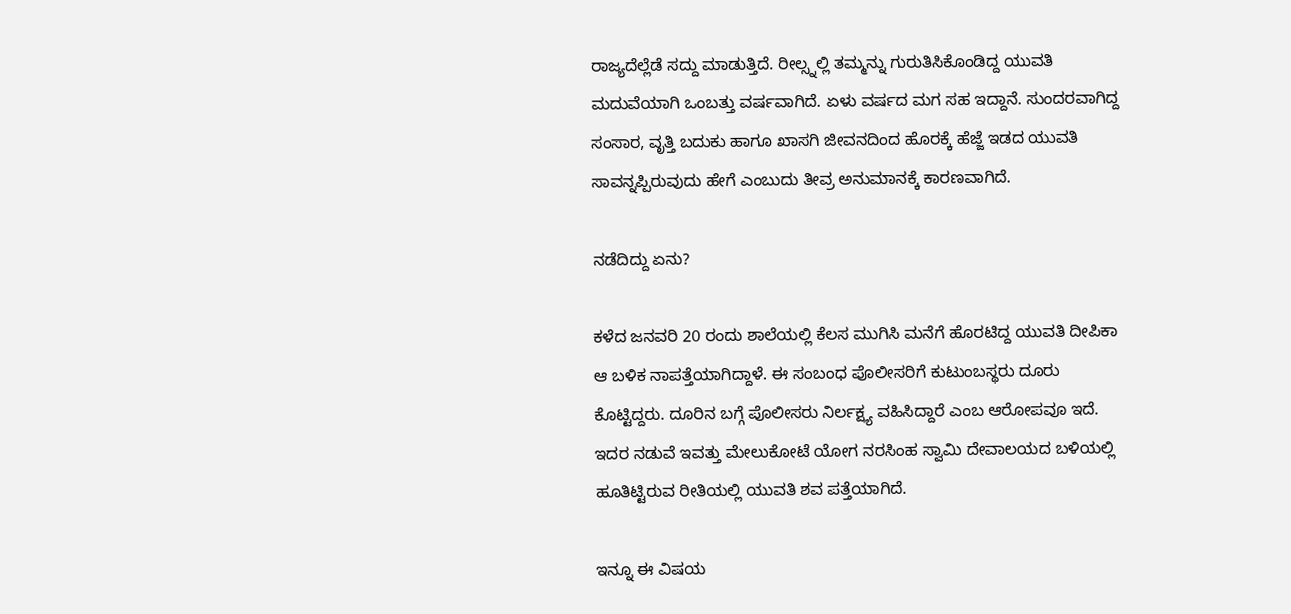ರಾಜ್ಯದೆಲ್ಲೆಡೆ ಸದ್ದು ಮಾಡುತ್ತಿದೆ. ರೀಲ್ಸ್ನಲ್ಲಿ ತಮ್ಮನ್ನು ಗುರುತಿಸಿಕೊಂಡಿದ್ದ ಯುವತಿ ಮದುವೆಯಾಗಿ ಒಂಬತ್ತು ವರ್ಷವಾಗಿದೆ. ಏಳು ವರ್ಷದ ಮಗ ಸಹ ಇದ್ದಾನೆ. ಸುಂದರವಾಗಿದ್ದ ಸಂಸಾರ, ವೃತ್ತಿ ಬದುಕು ಹಾಗೂ ಖಾಸಗಿ ಜೀವನದಿಂದ ಹೊರಕ್ಕೆ ಹೆಜ್ಜೆ ಇಡದ ಯುವತಿ ಸಾವನ್ನಪ್ಪಿರುವುದು ಹೇಗೆ ಎಂಬುದು ತೀವ್ರ ಅನುಮಾನಕ್ಕೆ ಕಾರಣವಾಗಿದೆ.

ನಡೆದಿದ್ದು ಏನು?

ಕಳೆದ ಜನವರಿ 20 ರಂದು ಶಾಲೆಯಲ್ಲಿ ಕೆಲಸ ಮುಗಿಸಿ ಮನೆಗೆ ಹೊರಟಿದ್ದ ಯುವತಿ ದೀಪಿಕಾ ಆ ಬಳಿಕ ನಾಪತ್ತೆಯಾಗಿದ್ದಾಳೆ. ಈ ಸಂಬಂಧ ಪೊಲೀಸರಿಗೆ ಕುಟುಂಬಸ್ಥರು ದೂರು ಕೊಟ್ಟಿದ್ದರು. ದೂರಿನ ಬಗ್ಗೆ ಪೊಲೀಸರು ನಿರ್ಲಕ್ಷ್ಯ ವಹಿಸಿದ್ದಾರೆ ಎಂಬ ಆರೋಪವೂ ಇದೆ. ಇದರ ನಡುವೆ ಇವತ್ತು ಮೇಲುಕೋಟೆ ಯೋಗ ನರಸಿಂಹ ಸ್ವಾಮಿ ದೇವಾಲಯದ ಬಳಿಯಲ್ಲಿ ಹೂತಿಟ್ಟಿರುವ ರೀತಿಯಲ್ಲಿ ಯುವತಿ ಶವ ಪತ್ತೆಯಾಗಿದೆ.

ಇನ್ನೂ ಈ ವಿಷಯ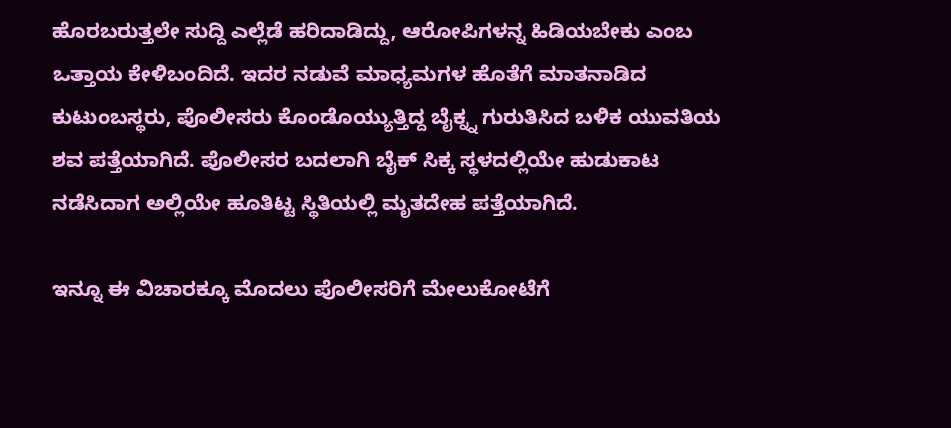ಹೊರಬರುತ್ತಲೇ ಸುದ್ದಿ ಎಲ್ಲೆಡೆ ಹರಿದಾಡಿದ್ದು, ಆರೋಪಿಗಳನ್ನ ಹಿಡಿಯಬೇಕು ಎಂಬ ಒತ್ತಾಯ ಕೇಳಿಬಂದಿದೆ. ಇದರ ನಡುವೆ ಮಾಧ್ಯಮಗಳ ಹೊತೆಗೆ ಮಾತನಾಡಿದ ಕುಟುಂಬಸ್ಥರು, ಪೊಲೀಸರು ಕೊಂಡೊಯ್ಯುತ್ತಿದ್ದ ಬೈಕ್ನ್ನ ಗುರುತಿಸಿದ ಬಳಿಕ ಯುವತಿಯ ಶವ ಪತ್ತೆಯಾಗಿದೆ. ಪೊಲೀಸರ ಬದಲಾಗಿ ಬೈಕ್ ಸಿಕ್ಕ ಸ್ಥಳದಲ್ಲಿಯೇ ಹುಡುಕಾಟ ನಡೆಸಿದಾಗ ಅಲ್ಲಿಯೇ ಹೂತಿಟ್ಟ ಸ್ಥಿತಿಯಲ್ಲಿ ಮೃತದೇಹ ಪತ್ತೆಯಾಗಿದೆ.

ಇನ್ನೂ ಈ ವಿಚಾರಕ್ಕೂ ಮೊದಲು ಪೊಲೀಸರಿಗೆ ಮೇಲುಕೋಟೆಗೆ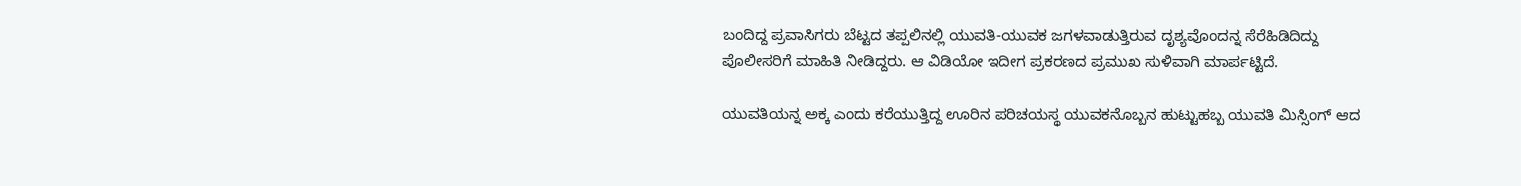ಬಂದಿದ್ದ ಪ್ರವಾಸಿಗರು ಬೆಟ್ಟದ ತಪ್ಪಲಿನಲ್ಲಿ ಯುವತಿ-ಯುವಕ ಜಗಳವಾಡುತ್ತಿರುವ ದೃಶ್ಯವೊಂದನ್ನ ಸೆರೆಹಿಡಿದಿದ್ದು ಪೊಲೀಸರಿಗೆ ಮಾಹಿತಿ ನೀಡಿದ್ದರು. ಆ ವಿಡಿಯೋ ಇದೀಗ ಪ್ರಕರಣದ ಪ್ರಮುಖ ಸುಳಿವಾಗಿ ಮಾರ್ಪಟ್ಟಿದೆ.

ಯುವತಿಯನ್ನ ಅಕ್ಕ ಎಂದು ಕರೆಯುತ್ತಿದ್ದ ಊರಿನ ಪರಿಚಯಸ್ಥ ಯುವಕನೊಬ್ಬನ ಹುಟ್ಟುಹಬ್ಬ ಯುವತಿ ಮಿಸ್ಸಿಂಗ್ ಆದ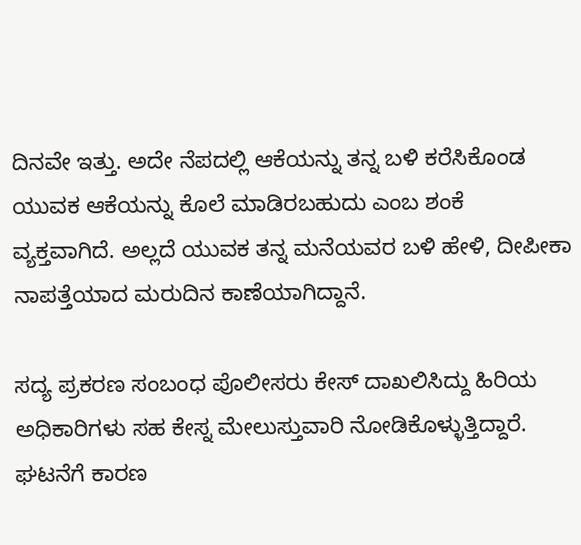ದಿನವೇ ಇತ್ತು. ಅದೇ ನೆಪದಲ್ಲಿ ಆಕೆಯನ್ನು ತನ್ನ ಬಳಿ ಕರೆಸಿಕೊಂಡ ಯುವಕ ಆಕೆಯನ್ನು ಕೊಲೆ ಮಾಡಿರಬಹುದು ಎಂಬ ಶಂಕೆ ವ್ಯಕ್ತವಾಗಿದೆ. ಅಲ್ಲದೆ ಯುವಕ ತನ್ನ ಮನೆಯವರ ಬಳಿ ಹೇಳಿ, ದೀಪೀಕಾ ನಾಪತ್ತೆಯಾದ ಮರುದಿನ ಕಾಣೆಯಾಗಿದ್ದಾನೆ.

ಸದ್ಯ ಪ್ರಕರಣ ಸಂಬಂಧ ಪೊಲೀಸರು ಕೇಸ್ ದಾಖಲಿಸಿದ್ದು ಹಿರಿಯ ಅಧಿಕಾರಿಗಳು ಸಹ ಕೇಸ್ನ ಮೇಲುಸ್ತುವಾರಿ ನೋಡಿಕೊಳ್ಳುತ್ತಿದ್ದಾರೆ.  ಘಟನೆಗೆ ಕಾರಣ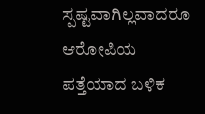ಸ್ಪಷ್ಟವಾಗಿಲ್ಲವಾದರೂ ಆರೋಪಿಯ ಪತ್ತೆಯಾದ ಬಳಿಕ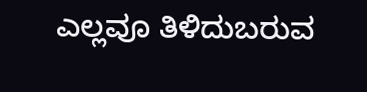ಎಲ್ಲವೂ ತಿಳಿದುಬರುವ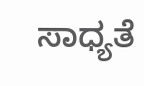ಸಾಧ್ಯತೆ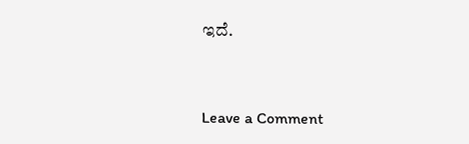ಇದೆ.


Leave a Comment